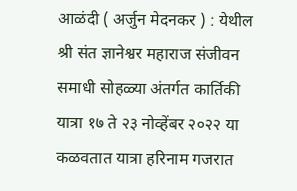आळंदी ( अर्जुन मेदनकर ) : येथील श्री संत ज्ञानेश्वर महाराज संजीवन समाधी सोहळ्या अंतर्गत कार्तिकी यात्रा १७ ते २३ नोव्हेंबर २०२२ या कळवतात यात्रा हरिनाम गजरात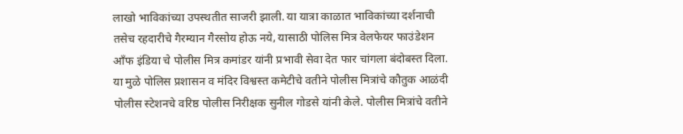लाखो भाविकांच्या उपस्थतीत साजरी झाली. या यात्रा काळात भाविकांच्या दर्शनाची तसेच रहदारीचे गैरम्यान गैरसोय होऊ नये, यासाठी पोलिस मित्र वेलफेयर फाउंडेशन आँफ इंडिया चे पोलीस मित्र कमांडर यांनी प्रभावी सेवा देत फार चांगला बंदोबस्त दिला.
या मुळे पोलिस प्रशासन व मंदिर विश्वस्त कमेटीचे वतीने पोलीस मित्रांचे कौतुक आळंदी पोलीस स्टेशनचे वरिष्ठ पोलीस निरीक्षक सुनील गोडसे यांनी केले. पोलीस मित्रांचे वतीने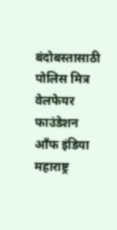बंदोबस्तासाठी पोलिस मित्र वेलफेयर फाउंडेशन आँफ इंडिया महाराष्ट्र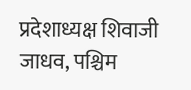प्रदेशाध्यक्ष शिवाजी जाधव, पश्चिम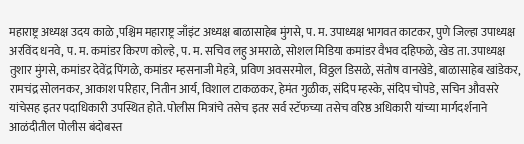महाराष्ट्र अध्यक्ष उदय काळे ,पश्चिम महाराष्ट्र जाँइंट अध्यक्ष बाळासाहेब मुंगसे, प. म. उपाध्यक्ष भागवत काटकर, पुणे जिल्हा उपाध्यक्ष अरविंद धनवे, प. म. कमांडर किरण कोल्हे, प. म. सचिव लहु अमराळे, सोशल मिडिया कमांडर वैभव दहिफळे, खेड ता. उपाध्यक्ष तुशार मुंगसे, कमांडर देवेंद्र पिंगळे, कमांडर म्हसनाजी मेहत्रे, प्रविण अवसरमोल, विठ्ठल डिसळे, संतोष वानखेडे, बाळासाहेब खांडेकर, रामचंद्र सोलनकर, आकाश परिहार, नितीन आर्य, विशाल टाकळकर, हेमंत गुळीक, संदिप म्हस्के, संदिप चोपडे, सचिन औवसरे यांचेसह इतर पदाधिकारी उपस्थित होते. पोलीस मित्रांचे तसेच इतर सर्व स्टॅफच्या तसेच वरिष्ठ अधिकारी यांच्या मार्गदर्शनाने आळंदीतील पोलीस बंदोबस्त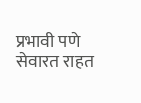प्रभावी पणे सेवारत राहत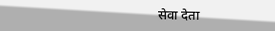सेवा देता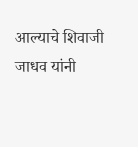आल्याचे शिवाजी जाधव यांनी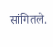सांगितले.